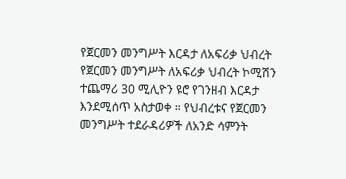የጀርመን መንግሥት እርዳታ ለአፍሪቃ ህብረት
የጀርመን መንግሥት ለአፍሪቃ ህብረት ኮሚሽን ተጨማሪ 30 ሚሊዮን ዩሮ የገንዘብ እርዳታ እንደሚሰጥ አስታወቀ ። የህብረቱና የጀርመን መንግሥት ተደራዳሪዎች ለአንድ ሳምንት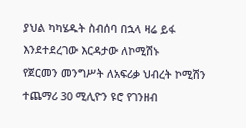ያህል ካካሄዱት ስብሰባ በኋላ ዛሬ ይፋ እንደተደረገው እርዳታው ለኮሚሽኑ
የጀርመን መንግሥት ለአፍሪቃ ህብረት ኮሚሽን ተጨማሪ 30 ሚሊዮን ዩሮ የገንዘብ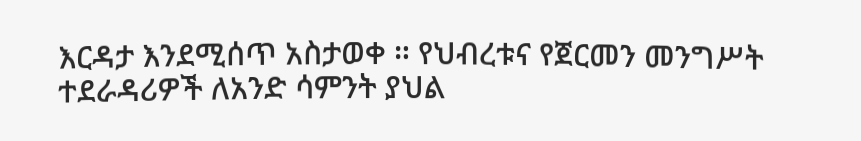እርዳታ እንደሚሰጥ አስታወቀ ። የህብረቱና የጀርመን መንግሥት ተደራዳሪዎች ለአንድ ሳምንት ያህል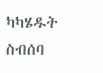ካካሄዱት ስብሰባ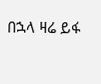በኋላ ዛሬ ይፋ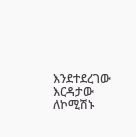እንደተደረገው እርዳታው ለኮሚሽኑ